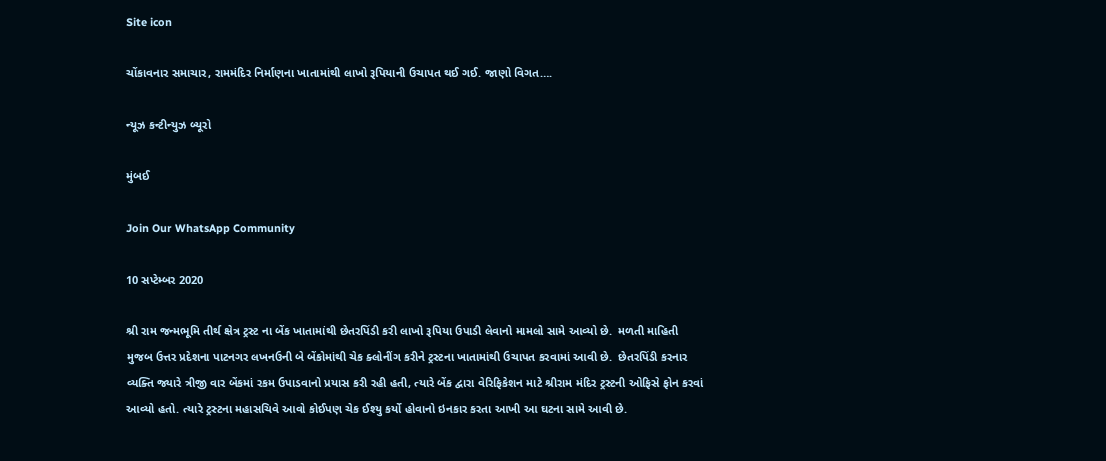Site icon

ચોંકાવનાર સમાચાર, રામમંદિર નિર્માણના ખાતામાંથી લાખો રૂપિયાની ઉચાપત થઈ ગઈ. જાણો વિગત….

ન્યૂઝ કન્ટીન્યુઝ બ્યૂરો

મુંબઈ

Join Our WhatsApp Community

10 સપ્ટેમ્બર 2020

શ્રી રામ જન્મભૂમિ તીર્થ ક્ષેત્ર ટ્રસ્ટ ના બેંક ખાતામાંથી છેતરપિંડી કરી લાખો રૂપિયા ઉપાડી લેવાનો મામલો સામે આવ્યો છે.  મળતી માહિતી મુજબ ઉત્તર પ્રદેશના પાટનગર લખનઉની બે બેંકોમાંથી ચેક ક્લોનીંગ કરીને ટ્રસ્ટના ખાતામાંથી ઉચાપત કરવામાં આવી છે.  છેતરપિંડી કરનાર વ્યક્તિ જ્યારે ત્રીજી વાર બેંકમાં રકમ ઉપાડવાનો પ્રયાસ કરી રહી હતી, ત્યારે બેંક દ્વારા વેરિફિકેશન માટે શ્રીરામ મંદિર ટ્રસ્ટની ઓફિસે ફોન કરવાં આવ્યો હતો. ત્યારે ટ્રસ્ટના મહાસચિવે આવો કોઈપણ ચેક ઈશ્યુ કર્યો હોવાનો ઇનકાર કરતા આખી આ ઘટના સામે આવી છે.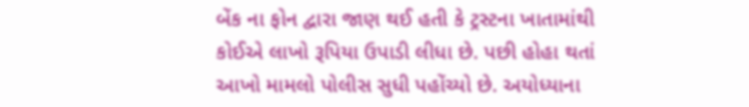બેંક ના ફોન દ્વારા જાણ થઈ હતી કે ટ્રસ્ટના ખાતામાંથી કોઈએ લાખો રૂપિયા ઉપાડી લીધા છે. પછી હોહા થતાં આખો મામલો પોલીસ સુધી પહોંચ્યો છે. અયોધ્યાના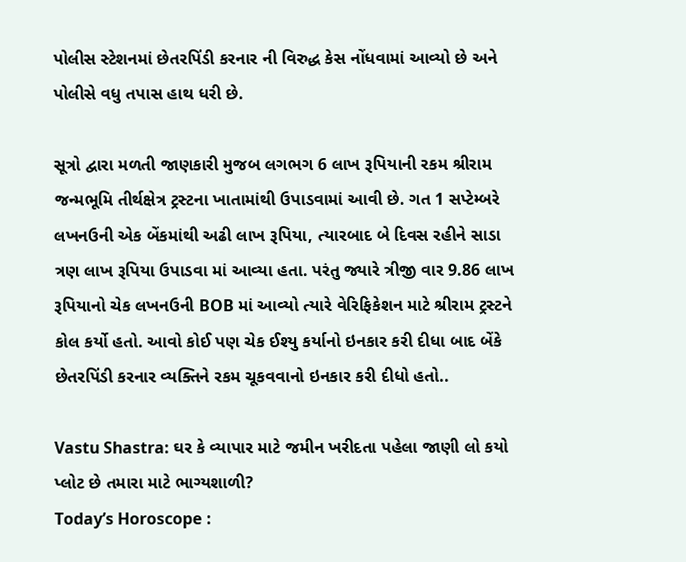પોલીસ સ્ટેશનમાં છેતરપિંડી કરનાર ની વિરુદ્ધ કેસ નોંધવામાં આવ્યો છે અને પોલીસે વધુ તપાસ હાથ ધરી છે.

સૂત્રો દ્વારા મળતી જાણકારી મુજબ લગભગ 6 લાખ રૂપિયાની રકમ શ્રીરામ જન્મભૂમિ તીર્થક્ષેત્ર ટ્રસ્ટના ખાતામાંથી ઉપાડવામાં આવી છે. ગત 1 સપ્ટેમ્બરે લખનઉની એક બેંકમાંથી અઢી લાખ રૂપિયા, ત્યારબાદ બે દિવસ રહીને સાડા ત્રણ લાખ રૂપિયા ઉપાડવા માં આવ્યા હતા. પરંતુ જ્યારે ત્રીજી વાર 9.86 લાખ રૂપિયાનો ચેક લખનઉની BOB માં આવ્યો ત્યારે વેરિફિકેશન માટે શ્રીરામ ટ્રસ્ટને કોલ કર્યો હતો. આવો કોઈ પણ ચેક ઈશ્યુ કર્યાનો ઇનકાર કરી દીધા બાદ બેંકે છેતરપિંડી કરનાર વ્યક્તિને રકમ ચૂકવવાનો ઇનકાર કરી દીધો હતો..

Vastu Shastra: ઘર કે વ્યાપાર માટે જમીન ખરીદતા પહેલા જાણી લો કયો પ્લોટ છે તમારા માટે ભાગ્યશાળી?
Today’s Horoscope :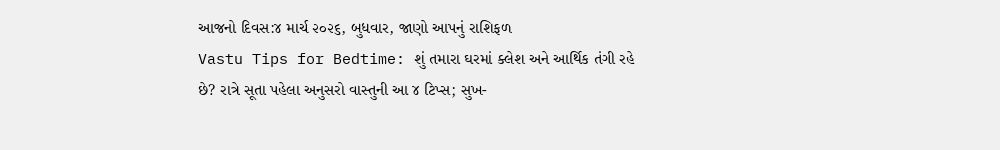આજનો દિવસ:૪ માર્ચ ૨૦૨૬, બુધવાર, જાણો આપનું રાશિફળ
Vastu Tips for Bedtime: શું તમારા ઘરમાં ક્લેશ અને આર્થિક તંગી રહે છે? રાત્રે સૂતા પહેલા અનુસરો વાસ્તુની આ ૪ ટિપ્સ; સુખ-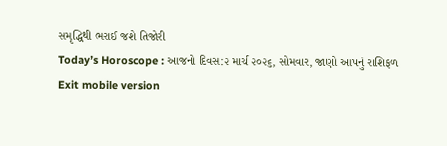સમૃદ્ધિથી ભરાઈ જશે તિજોરી
Today’s Horoscope : આજનો દિવસ:૨ માર્ચ ૨૦૨૬, સોમવાર, જાણો આપનું રાશિફળ
Exit mobile version